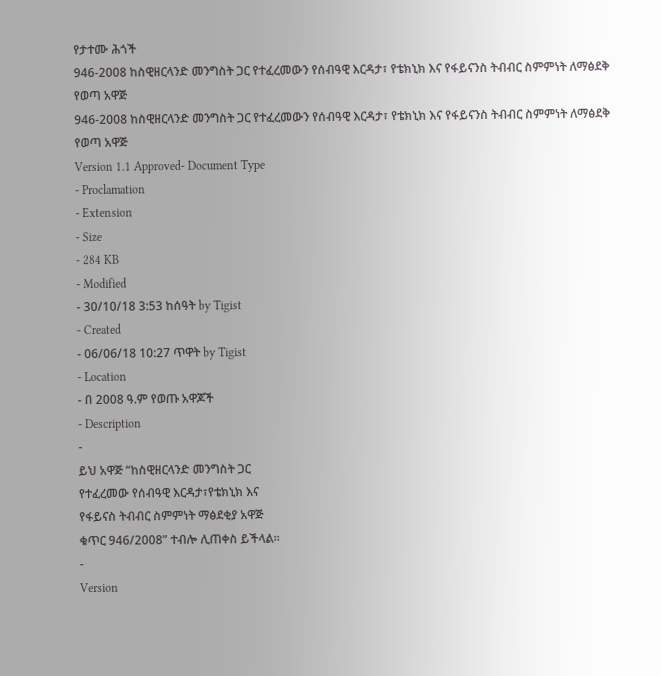የታተሙ ሕጎች
946-2008 ከስዊዘርላንድ መንግስት ጋር የተፈረመውን የሰብዓዊ እርዳታ፣ የቴክኒክ እና የፋይናንስ ትብብር ስምምነት ለማፅደቅ የወጣ አዋጅ
946-2008 ከስዊዘርላንድ መንግስት ጋር የተፈረመውን የሰብዓዊ እርዳታ፣ የቴክኒክ እና የፋይናንስ ትብብር ስምምነት ለማፅደቅ የወጣ አዋጅ
Version 1.1 Approved- Document Type
- Proclamation
- Extension
- Size
- 284 KB
- Modified
- 30/10/18 3:53 ከሰዓት by Tigist
- Created
- 06/06/18 10:27 ጥዋት by Tigist
- Location
- በ 2008 ዓ.ም የወጡ አዋጆች
- Description
-
ይህ አዋጅ “ከስዊዘርላንድ መንግስት ጋር
የተፈረመው የሰብዓዊ እርዳታ፣የቴክኒክ እና
የፋይናስ ትብብር ስምምነት ማፅደቂያ አዋጅ
ቁጥር 946/2008” ተብሎ ሊጠቀስ ይችላል፡፡
-
Version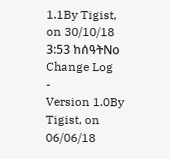1.1By Tigist, on 30/10/18 3:53 ከሰዓትNo Change Log
-
Version 1.0By Tigist, on 06/06/18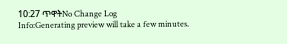10:27 ጥዋትNo Change Log
Info:Generating preview will take a few minutes.